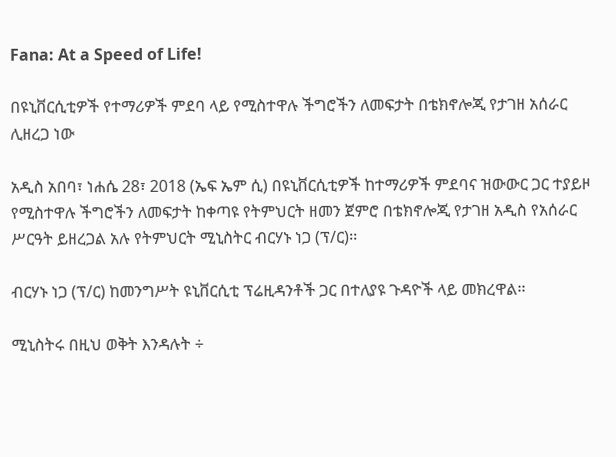Fana: At a Speed of Life!

በዩኒቨርሲቲዎች የተማሪዎች ምደባ ላይ የሚስተዋሉ ችግሮችን ለመፍታት በቴክኖሎጂ የታገዘ አሰራር ሊዘረጋ ነው

አዲስ አበባ፣ ነሐሴ 28፣ 2018 (ኤፍ ኤም ሲ) በዩኒቨርሲቲዎች ከተማሪዎች ምደባና ዝውውር ጋር ተያይዞ የሚስተዋሉ ችግሮችን ለመፍታት ከቀጣዩ የትምህርት ዘመን ጀምሮ በቴክኖሎጂ የታገዘ አዲስ የአሰራር ሥርዓት ይዘረጋል አሉ የትምህርት ሚኒስትር ብርሃኑ ነጋ (ፕ/ር)፡፡

ብርሃኑ ነጋ (ፕ/ር) ከመንግሥት ዩኒቨርሲቲ ፕሬዚዳንቶች ጋር በተለያዩ ጉዳዮች ላይ መክረዋል፡፡

ሚኒስትሩ በዚህ ወቅት እንዳሉት ÷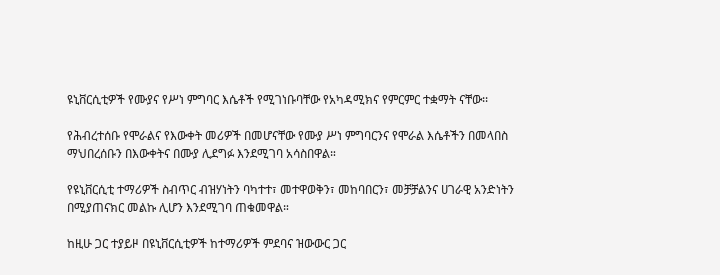ዩኒቨርሲቲዎች የሙያና የሥነ ምግባር እሴቶች የሚገነቡባቸው የአካዳሚክና የምርምር ተቋማት ናቸው፡፡

የሕብረተሰቡ የሞራልና የእውቀት መሪዎች በመሆናቸው የሙያ ሥነ ምግባርንና የሞራል እሴቶችን በመላበስ ማህበረሰቡን በእውቀትና በሙያ ሊደግፉ እንደሚገባ አሳስበዋል።

የዩኒቨርሲቲ ተማሪዎች ስብጥር ብዝሃነትን ባካተተ፣ መተዋወቅን፣ መከባበርን፣ መቻቻልንና ሀገራዊ አንድነትን በሚያጠናክር መልኩ ሊሆን እንደሚገባ ጠቁመዋል።

ከዚሁ ጋር ተያይዞ በዩኒቨርሲቲዎች ከተማሪዎች ምደባና ዝውውር ጋር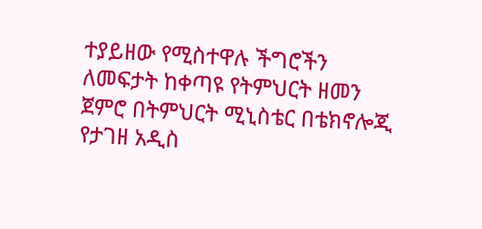ተያይዘው የሚስተዋሉ ችግሮችን ለመፍታት ከቀጣዩ የትምህርት ዘመን ጀምሮ በትምህርት ሚኒስቴር በቴክኖሎጂ የታገዘ አዲስ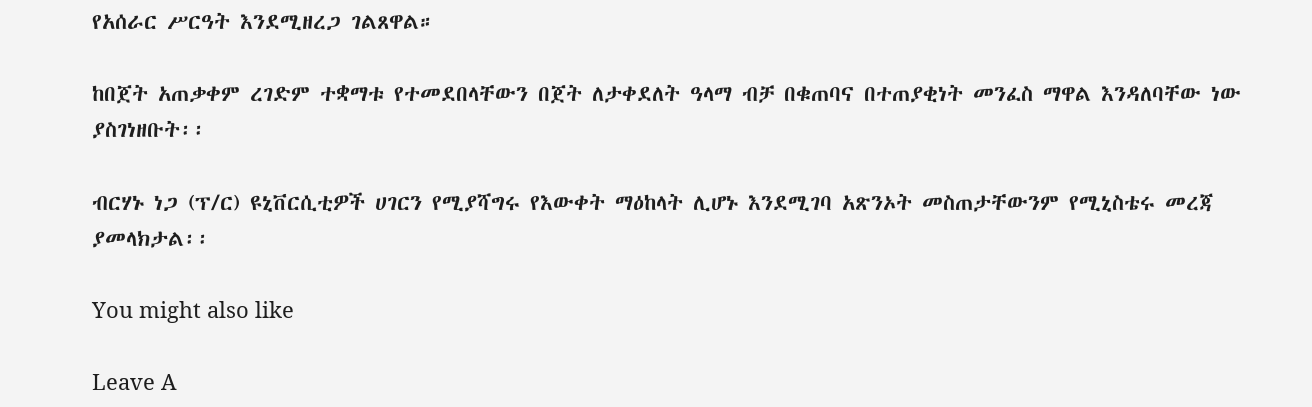የአሰራር ሥርዓት እንደሚዘረጋ ገልጸዋል።

ከበጀት አጠቃቀም ረገድም ተቋማቱ የተመደበላቸውን በጀት ለታቀደለት ዓላማ ብቻ በቁጠባና በተጠያቂነት መንፈስ ማዋል እንዳለባቸው ነው ያስገነዘቡት፡፡

ብርሃኑ ነጋ (ፕ/ር) ዩኒቨርሲቲዎች ሀገርን የሚያሻግሩ የእውቀት ማዕከላት ሊሆኑ እንደሚገባ አጽንኦት መስጠታቸውንም የሚኒስቴሩ መረጃ ያመላክታል፡፡

You might also like

Leave A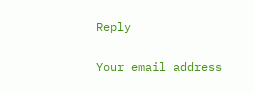Reply

Your email address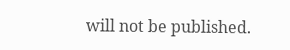will not be published.